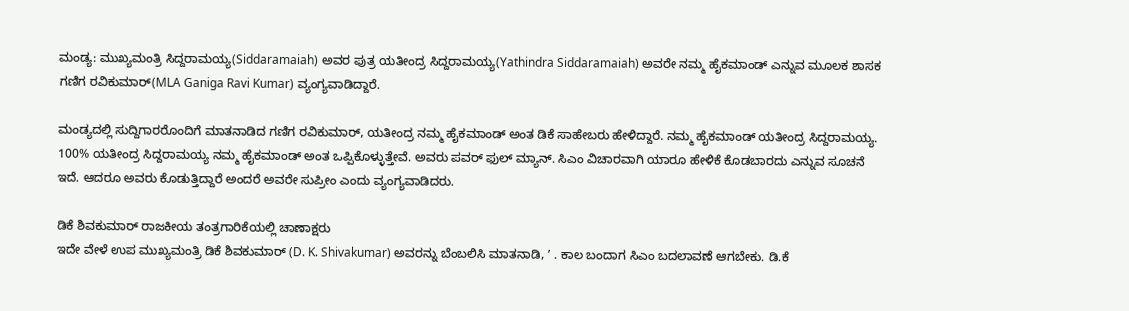ಮಂಡ್ಯ: ಮುಖ್ಯಮಂತ್ರಿ ಸಿದ್ದರಾಮಯ್ಯ(Siddaramaiah) ಅವರ ಪುತ್ರ ಯತೀಂದ್ರ ಸಿದ್ದರಾಮಯ್ಯ(Yathindra Siddaramaiah) ಅವರೇ ನಮ್ಮ ಹೈಕಮಾಂಡ್ ಎನ್ನುವ ಮೂಲಕ ಶಾಸಕ ಗಣಿಗ ರವಿಕುಮಾರ್(MLA Ganiga Ravi Kumar) ವ್ಯಂಗ್ಯವಾಡಿದ್ದಾರೆ.

ಮಂಡ್ಯದಲ್ಲಿ ಸುದ್ದಿಗಾರರೊಂದಿಗೆ ಮಾತನಾಡಿದ ಗಣಿಗ ರವಿಕುಮಾರ್, ಯತೀಂದ್ರ ನಮ್ಮ ಹೈಕಮಾಂಡ್ ಅಂತ ಡಿಕೆ ಸಾಹೇಬರು ಹೇಳಿದ್ದಾರೆ. ನಮ್ಮ ಹೈಕಮಾಂಡ್ ಯತೀಂದ್ರ ಸಿದ್ದರಾಮಯ್ಯ. 100% ಯತೀಂದ್ರ ಸಿದ್ದರಾಮಯ್ಯ ನಮ್ಮ ಹೈಕಮಾಂಡ್ ಅಂತ ಒಪ್ಪಿಕೊಳ್ಳುತ್ತೇವೆ. ಅವರು ಪವರ್ ಫುಲ್ ಮ್ಯಾನ್. ಸಿಎಂ ವಿಚಾರವಾಗಿ ಯಾರೂ ಹೇಳಿಕೆ ಕೊಡಬಾರದು ಎನ್ನುವ ಸೂಚನೆ ಇದೆ. ಆದರೂ ಅವರು ಕೊಡುತ್ತಿದ್ದಾರೆ ಅಂದರೆ ಅವರೇ ಸುಪ್ರೀಂ ಎಂದು ವ್ಯಂಗ್ಯವಾಡಿದರು.

ಡಿಕೆ ಶಿವಕುಮಾರ್ ರಾಜಕೀಯ ತಂತ್ರಗಾರಿಕೆಯಲ್ಲಿ ಚಾಣಾಕ್ಷರು
ಇದೇ ವೇಳೆ ಉಪ ಮುಖ್ಯಮಂತ್ರಿ ಡಿಕೆ ಶಿವಕುಮಾರ್ (D. K. Shivakumar) ಅವರನ್ನು ಬೆಂಬಲಿಸಿ ಮಾತನಾಡಿ, ʼ . ಕಾಲ ಬಂದಾಗ ಸಿಎಂ ಬದಲಾವಣೆ ಆಗಬೇಕು. ಡಿ.ಕೆ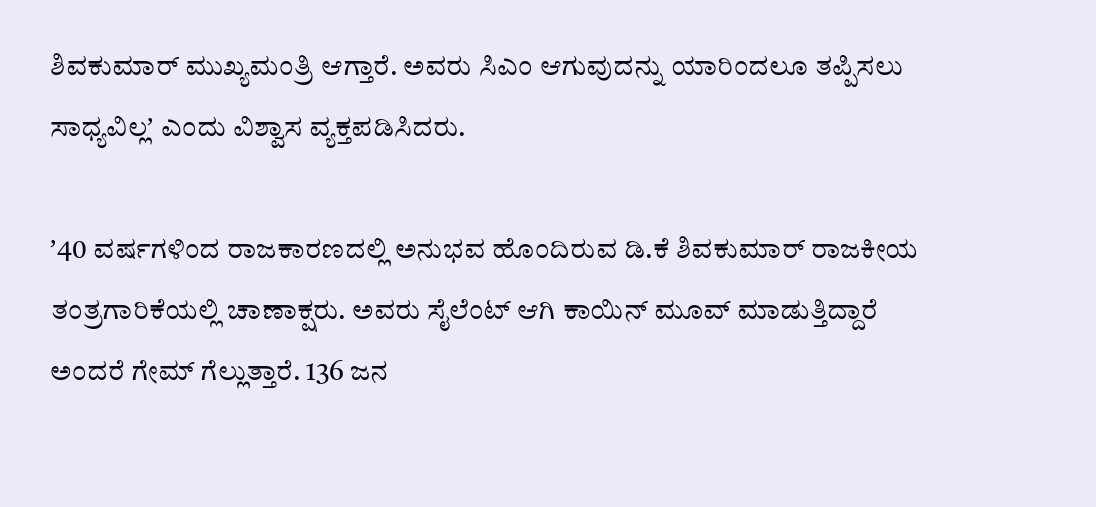ಶಿವಕುಮಾರ್ ಮುಖ್ಯಮಂತ್ರಿ ಆಗ್ತಾರೆ. ಅವರು ಸಿಎಂ ಆಗುವುದನ್ನು ಯಾರಿಂದಲೂ ತಪ್ಪಿಸಲು ಸಾಧ್ಯವಿಲ್ಲʼ ಎಂದು ವಿಶ್ವಾಸ ವ್ಯಕ್ತಪಡಿಸಿದರು.

ʼ40 ವರ್ಷಗಳಿಂದ ರಾಜಕಾರಣದಲ್ಲಿ ಅನುಭವ ಹೊಂದಿರುವ ಡಿ.ಕೆ ಶಿವಕುಮಾರ್ ರಾಜಕೀಯ ತಂತ್ರಗಾರಿಕೆಯಲ್ಲಿ ಚಾಣಾಕ್ಷರು. ಅವರು ಸೈಲೆಂಟ್ ಆಗಿ ಕಾಯಿನ್ ಮೂವ್ ಮಾಡುತ್ತಿದ್ದಾರೆ ಅಂದರೆ ಗೇಮ್ ಗೆಲ್ಲುತ್ತಾರೆ. 136 ಜನ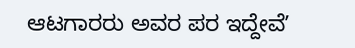ಆಟಗಾರರು ಅವರ ಪರ ಇದ್ದೇವೆʼ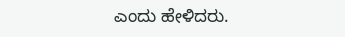ಎಂದು ಹೇಳಿದರು.